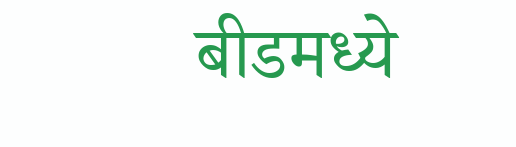बीडमध्ये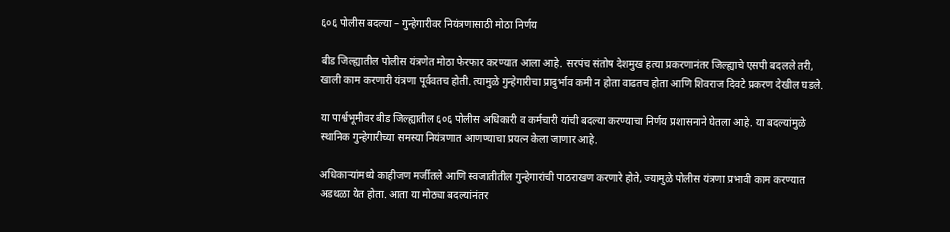६०६ पोलीस बदल्या – गुन्हेगारीवर नियंत्रणासाठी मोठा निर्णय

बीड जिल्ह्यातील पोलीस यंत्रणेत मोठा फेरफार करण्यात आला आहे. सरपंच संतोष देशमुख हत्या प्रकरणानंतर जिल्ह्याचे एसपी बदलले तरी, खाली काम करणारी यंत्रणा पूर्ववतच होती. त्यामुळे गुन्हेगारीचा प्रादुर्भाव कमी न होता वाढतच होता आणि शिवराज दिवटे प्रकरण देखील घडले.

या पार्श्वभूमीवर बीड जिल्ह्यातील ६०६ पोलीस अधिकारी व कर्मचारी यांची बदल्या करण्याचा निर्णय प्रशासनाने घेतला आहे. या बदल्यांमुळे स्थानिक गुन्हेगारीच्या समस्या नियंत्रणात आणण्याचा प्रयत्न केला जाणार आहे.

अधिकाऱ्यांमध्ये काहीजण मर्जीतले आणि स्वजातीतील गुन्हेगारांची पाठराखण करणारे होते, ज्यामुळे पोलीस यंत्रणा प्रभावी काम करण्यात अडथळा येत होता. आता या मोठ्या बदल्यांनंतर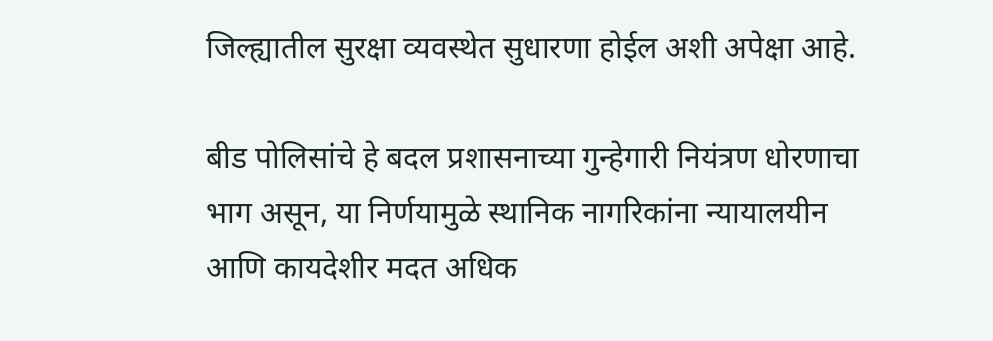जिल्ह्यातील सुरक्षा व्यवस्थेत सुधारणा होईल अशी अपेक्षा आहे.

बीड पोलिसांचे हे बदल प्रशासनाच्या गुन्हेगारी नियंत्रण धोरणाचा भाग असून, या निर्णयामुळे स्थानिक नागरिकांना न्यायालयीन आणि कायदेशीर मदत अधिक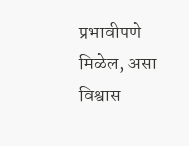प्रभावीपणे मिळेल, असा विश्वास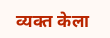व्यक्त केला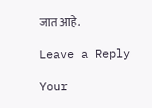जात आहे.

Leave a Reply

Your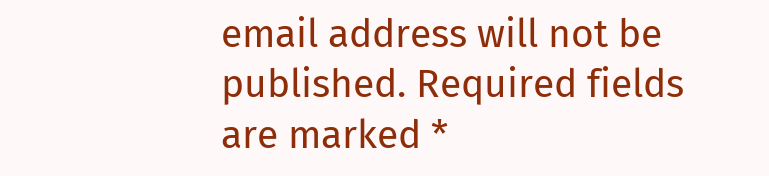email address will not be published. Required fields are marked *